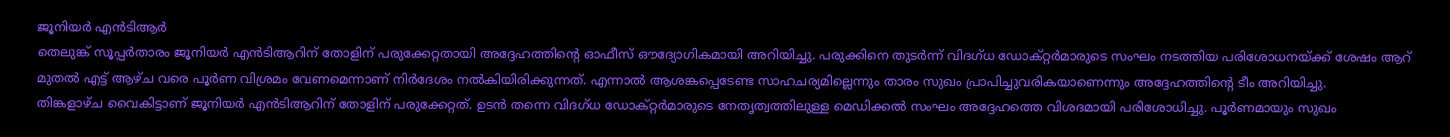ജൂനിയർ എൻടിആർ
തെലുങ്ക് സൂപ്പർതാരം ജൂനിയർ എൻടിആറിന് തോളിന് പരുക്കേറ്റതായി അദ്ദേഹത്തിന്റെ ഓഫീസ് ഔദ്യോഗികമായി അറിയിച്ചു. പരുക്കിനെ തുടർന്ന് വിദഗ്ധ ഡോക്റ്റർമാരുടെ സംഘം നടത്തിയ പരിശോധനയ്ക്ക് ശേഷം ആറ് മുതൽ എട്ട് ആഴ്ച വരെ പൂർണ വിശ്രമം വേണമെന്നാണ് നിർദേശം നൽകിയിരിക്കുന്നത്. എന്നാൽ ആശങ്കപ്പെടേണ്ട സാഹചര്യമില്ലെന്നും താരം സുഖം പ്രാപിച്ചുവരികയാണെന്നും അദ്ദേഹത്തിന്റെ ടീം അറിയിച്ചു.
തിങ്കളാഴ്ച വൈകിട്ടാണ് ജൂനിയർ എൻടിആറിന് തോളിന് പരുക്കേറ്റത്. ഉടൻ തന്നെ വിദഗ്ധ ഡോക്റ്റർമാരുടെ നേതൃത്വത്തിലുള്ള മെഡിക്കൽ സംഘം അദ്ദേഹത്തെ വിശദമായി പരിശോധിച്ചു. പൂർണമായും സുഖം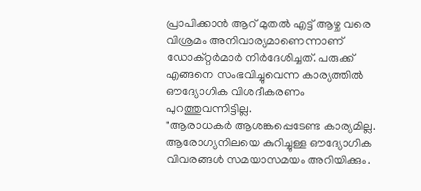പ്രാപിക്കാൻ ആറ് മുതൽ എട്ട് ആഴ്ച വരെ വിശ്രമം അനിവാര്യമാണെന്നാണ് ഡോക്റ്റർമാർ നിർദേശിച്ചത്. പരുക്ക് എങ്ങനെ സംഭവിച്ചുവെന്ന കാര്യത്തിൽ ഔദ്യോഗിക വിശദീകരണം പുറത്തുവന്നിട്ടില്ല.
"ആരാധകർ ആശങ്കപ്പെടേണ്ട കാര്യമില്ല. ആരോഗ്യനിലയെ കുറിച്ചുള്ള ഔദ്യോഗിക വിവരങ്ങൾ സമയാസമയം അറിയിക്കും.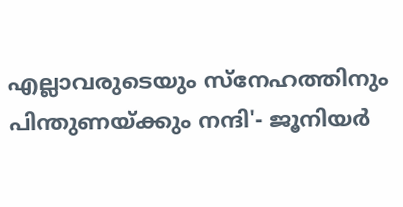എല്ലാവരുടെയും സ്നേഹത്തിനും പിന്തുണയ്ക്കും നന്ദി'- ജൂനിയർ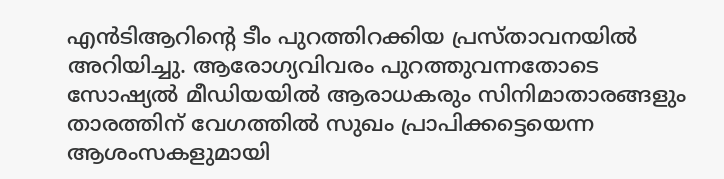എൻടിആറിന്റെ ടീം പുറത്തിറക്കിയ പ്രസ്താവനയിൽ അറിയിച്ചു. ആരോഗ്യവിവരം പുറത്തുവന്നതോടെ സോഷ്യൽ മീഡിയയിൽ ആരാധകരും സിനിമാതാരങ്ങളും താരത്തിന് വേഗത്തിൽ സുഖം പ്രാപിക്കട്ടെയെന്ന ആശംസകളുമായി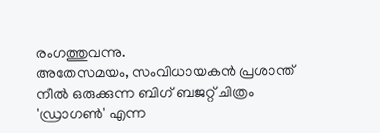രംഗത്തുവന്നു.
അതേസമയം, സംവിധായകൻ പ്രശാന്ത് നീൽ ഒരുക്കുന്ന ബിഗ് ബജറ്റ് ചിത്രം 'ഡ്രാഗൺ' എന്ന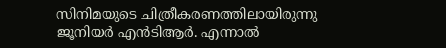സിനിമയുടെ ചിത്രീകരണത്തിലായിരുന്നു ജൂനിയർ എൻടിആർ. എന്നാൽ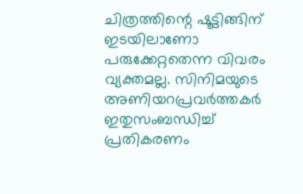ചിത്രത്തിന്റെ ഷൂട്ടിങ്ങിന് ഇടയിലാണോ പരുക്കേറ്റതെന്ന വിവരം വ്യക്തമല്ല. സിനിമയുടെ അണിയറപ്രവർത്തകർ ഇതുസംബന്ധിച്ച് പ്രതികരണം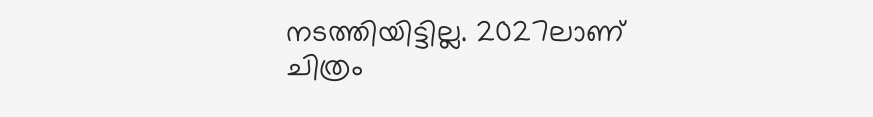നടത്തിയിട്ടില്ല. 2027ലാണ് ചിത്രം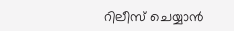റിലീസ് ചെയ്യാൻ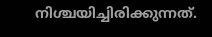നിശ്ചയിച്ചിരിക്കുന്നത്.